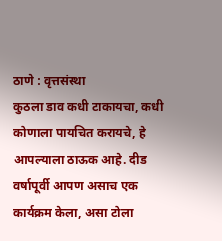ठाणे : वृत्तसंस्था
कुठला डाव कधी टाकायचा, कधी कोणाला पायचित करायचे, हे आपल्याला ठाऊक आहे. दीड वर्षापूर्वी आपण असाच एक कार्यक्रम केला, असा टोला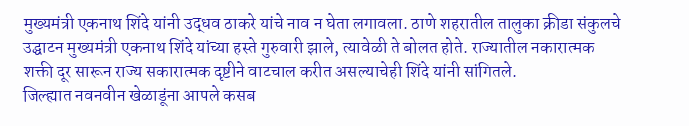मुख्यमंत्री एकनाथ शिंदे यांनी उद्धव ठाकरे यांचे नाव न घेता लगावला. ठाणे शहरातील तालुका क्रीडा संकुलचे उद्घाटन मुख्यमंत्री एकनाथ शिंदे यांच्या हस्ते गुरुवारी झाले, त्यावेळी ते बोलत होते. राज्यातील नकारात्मक शक्ती दूर सारून राज्य सकारात्मक दृष्टीने वाटचाल करीत असल्याचेही शिंदे यांनी सांगितले.
जिल्ह्यात नवनवीन खेळाडूंना आपले कसब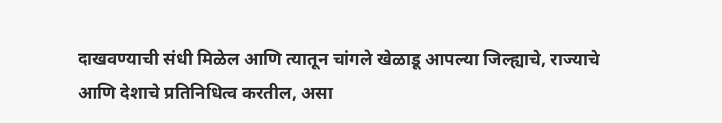दाखवण्याची संधी मिळेल आणि त्यातून चांगले खेळाडू आपल्या जिल्ह्याचे, राज्याचे आणि देशाचे प्रतिनिधित्व करतील, असा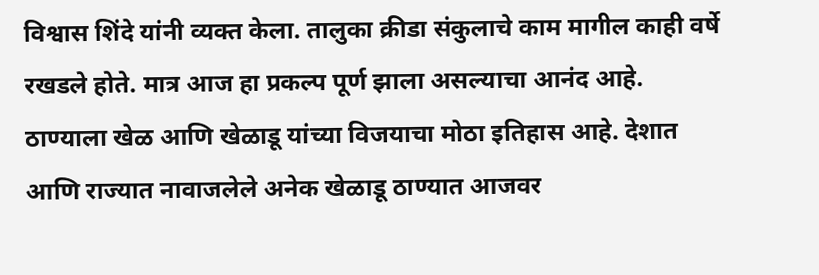विश्वास शिंदे यांनी व्यक्त केला. तालुका क्रीडा संकुलाचे काम मागील काही वर्षे रखडले होते. मात्र आज हा प्रकल्प पूर्ण झाला असल्याचा आनंद आहे. ठाण्याला खेळ आणि खेळाडू यांच्या विजयाचा मोठा इतिहास आहे. देशात आणि राज्यात नावाजलेले अनेक खेळाडू ठाण्यात आजवर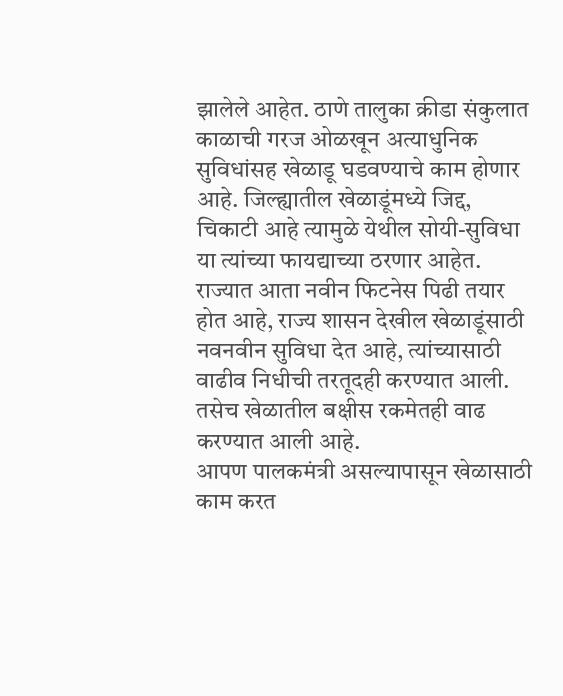झालेले आहेत. ठाणे तालुका क्रीडा संकुलात काळाची गरज ओळखून अत्याधुनिक सुविधांसह खेळाडू घडवण्याचे काम होणार आहे. जिल्ह्यातील खेळाडूंमध्ये जिद्द, चिकाटी आहे त्यामुळे येथील सोयी-सुविधा या त्यांच्या फायद्याच्या ठरणार आहेत. राज्यात आता नवीन फिटनेस पिढी तयार होत आहे, राज्य शासन देखील खेळाडूंसाठी नवनवीन सुविधा देत आहे, त्यांच्यासाठी वाढीव निधीची तरतूदही करण्यात आली. तसेच खेळातील बक्षीस रकमेतही वाढ करण्यात आली आहे.
आपण पालकमंत्री असल्यापासून खेळासाठी काम करत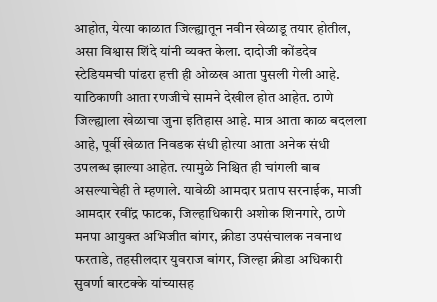आहोत, येत्या काळात जिल्ह्यातून नवीन खेळाडू तयार होतील, असा विश्वास शिंदे यांनी व्यक्त केला. दादोजी कोंडदेव स्टेडियमची पांढरा हत्ती ही ओळख आता पुसली गेली आहे. याठिकाणी आता रणजीचे सामने देखील होत आहेत. ठाणे जिल्ह्याला खेळाचा जुना इतिहास आहे. मात्र आता काळ बदलला आहे, पूर्वी खेळात निवडक संधी होत्या आता अनेक संधी उपलब्ध झाल्या आहेत. त्यामुळे निश्चित ही चांगली बाब असल्याचेही ते म्हणाले. यावेळी आमदार प्रताप सरनाईक, माजी आमदार रवींद्र फाटक, जिल्हाधिकारी अशोक शिनगारे, ठाणे मनपा आयुक्त अभिजीत बांगर, क्रीडा उपसंचालक नवनाथ फरताडे, तहसीलदार युवराज बांगर, जिल्हा क्रीडा अधिकारी सुवर्णा बारटक्के यांच्यासह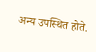अन्य उपस्थित होते.